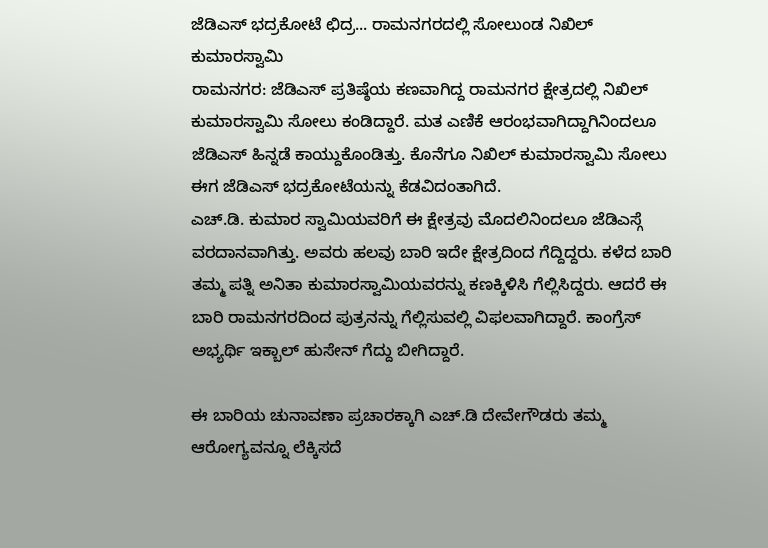ಜೆಡಿಎಸ್ ಭದ್ರಕೋಟೆ ಛಿದ್ರ... ರಾಮನಗರದಲ್ಲಿ ಸೋಲುಂಡ ನಿಖಿಲ್ ಕುಮಾರಸ್ವಾಮಿ
ರಾಮನಗರ: ಜೆಡಿಎಸ್ ಪ್ರತಿಷ್ಠೆಯ ಕಣವಾಗಿದ್ದ ರಾಮನಗರ ಕ್ಷೇತ್ರದಲ್ಲಿ ನಿಖಿಲ್ ಕುಮಾರಸ್ವಾಮಿ ಸೋಲು ಕಂಡಿದ್ದಾರೆ. ಮತ ಎಣಿಕೆ ಆರಂಭವಾಗಿದ್ದಾಗಿನಿಂದಲೂ ಜೆಡಿಎಸ್ ಹಿನ್ನಡೆ ಕಾಯ್ದುಕೊಂಡಿತ್ತು. ಕೊನೆಗೂ ನಿಖಿಲ್ ಕುಮಾರಸ್ವಾಮಿ ಸೋಲು ಈಗ ಜೆಡಿಎಸ್ ಭದ್ರಕೋಟೆಯನ್ನು ಕೆಡವಿದಂತಾಗಿದೆ.
ಎಚ್.ಡಿ. ಕುಮಾರ ಸ್ವಾಮಿಯವರಿಗೆ ಈ ಕ್ಷೇತ್ರವು ಮೊದಲಿನಿಂದಲೂ ಜೆಡಿಎಸ್ಗೆ ವರದಾನವಾಗಿತ್ತು. ಅವರು ಹಲವು ಬಾರಿ ಇದೇ ಕ್ಷೇತ್ರದಿಂದ ಗೆದ್ದಿದ್ದರು. ಕಳೆದ ಬಾರಿ ತಮ್ಮ ಪತ್ನಿ ಅನಿತಾ ಕುಮಾರಸ್ವಾಮಿಯವರನ್ನು ಕಣಕ್ಕಿಳಿಸಿ ಗೆಲ್ಲಿಸಿದ್ದರು. ಆದರೆ ಈ ಬಾರಿ ರಾಮನಗರದಿಂದ ಪುತ್ರನನ್ನು ಗೆಲ್ಲಿಸುವಲ್ಲಿ ವಿಫಲವಾಗಿದ್ದಾರೆ. ಕಾಂಗ್ರೆಸ್ ಅಭ್ಯರ್ಥಿ ಇಕ್ಬಾಲ್ ಹುಸೇನ್ ಗೆದ್ದು ಬೀಗಿದ್ದಾರೆ.

ಈ ಬಾರಿಯ ಚುನಾವಣಾ ಪ್ರಚಾರಕ್ಕಾಗಿ ಎಚ್.ಡಿ ದೇವೇಗೌಡರು ತಮ್ಮ ಆರೋಗ್ಯವನ್ನೂ ಲೆಕ್ಕಿಸದೆ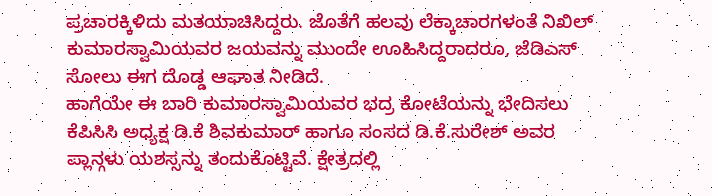ಪ್ರಚಾರಕ್ಕಿಳಿದು ಮತಯಾಚಿಸಿದ್ದರು. ಜೊತೆಗೆ ಹಲವು ಲೆಕ್ಕಾಚಾರಗಳಂತೆ ನಿಖಿಲ್ ಕುಮಾರಸ್ವಾಮಿಯವರ ಜಯವನ್ನು ಮುಂದೇ ಊಹಿಸಿದ್ದರಾದರೂ, ಜೆಡಿಎಸ್ ಸೋಲು ಈಗ ದೊಡ್ಡ ಆಘಾತ ನೀಡಿದೆ.
ಹಾಗೆಯೇ ಈ ಬಾರಿ ಕುಮಾರಸ್ವಾಮಿಯವರ ಭದ್ರ ಕೋಟೆಯನ್ನು ಭೇದಿಸಲು ಕೆಪಿಸಿಸಿ ಅಧ್ಯಕ್ಷ ಡಿ.ಕೆ ಶಿವಕುಮಾರ್ ಹಾಗೂ ಸಂಸದ ಡಿ.ಕೆ.ಸುರೇಶ್ ಅವರ ಪ್ಲಾನ್ಗಳು ಯಶಸ್ಸನ್ನು ತಂದುಕೊಟ್ಟಿವೆ. ಕ್ಷೇತ್ರದಲ್ಲಿ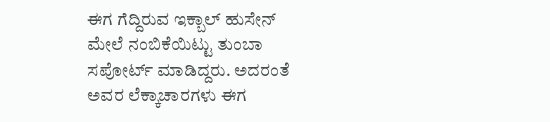ಈಗ ಗೆದ್ದಿರುವ ಇಕ್ಬಾಲ್ ಹುಸೇನ್ ಮೇಲೆ ನಂಬಿಕೆಯಿಟ್ಟು ತುಂಬಾ ಸಪೋರ್ಟ್ ಮಾಡಿದ್ದರು. ಅದರಂತೆ ಅವರ ಲೆಕ್ಕಾಚಾರಗಳು ಈಗ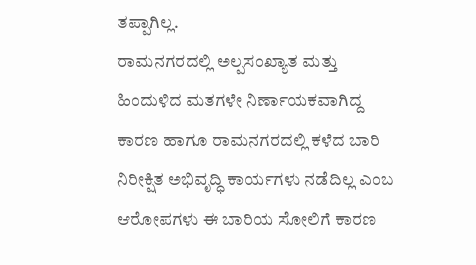ತಪ್ಪಾಗಿಲ್ಲ.
ರಾಮನಗರದಲ್ಲಿ ಅಲ್ಪಸಂಖ್ಯಾತ ಮತ್ತು ಹಿಂದುಳಿದ ಮತಗಳೇ ನಿರ್ಣಾಯಕವಾಗಿದ್ದ ಕಾರಣ ಹಾಗೂ ರಾಮನಗರದಲ್ಲಿ ಕಳೆದ ಬಾರಿ ನಿರೀಕ್ಷಿತ ಅಭಿವೃದ್ಧಿ ಕಾರ್ಯಗಳು ನಡೆದಿಲ್ಲ ಎಂಬ ಆರೋಪಗಳು ಈ ಬಾರಿಯ ಸೋಲಿಗೆ ಕಾರಣ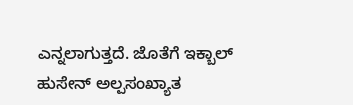ಎನ್ನಲಾಗುತ್ತದೆ. ಜೊತೆಗೆ ಇಕ್ಬಾಲ್ ಹುಸೇನ್ ಅಲ್ಪಸಂಖ್ಯಾತ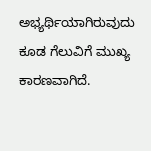ಅಭ್ಯರ್ಥಿಯಾಗಿರುವುದು ಕೂಡ ಗೆಲುವಿಗೆ ಮುಖ್ಯ ಕಾರಣವಾಗಿದೆ.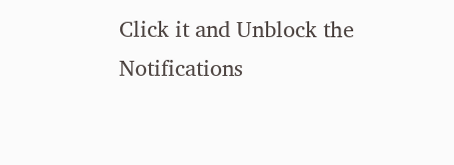Click it and Unblock the Notifications